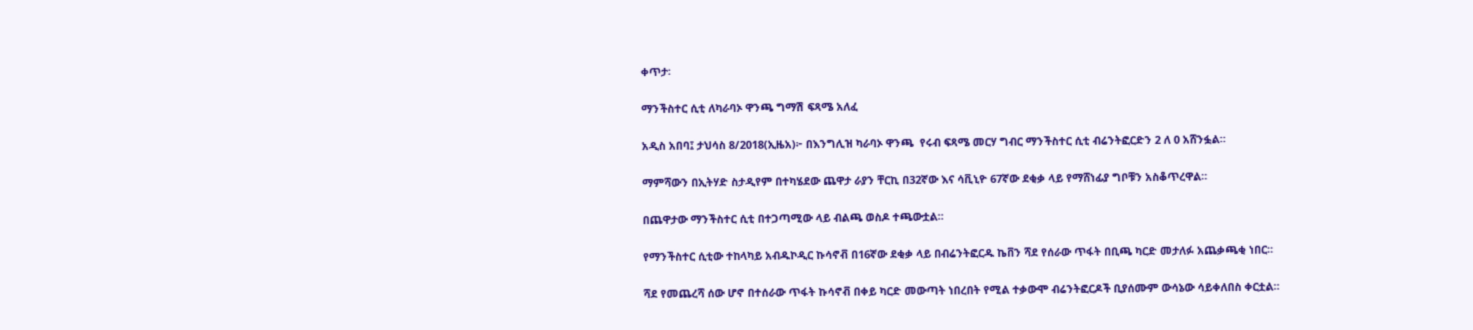ቀጥታ፡

ማንችስተር ሲቲ ለካራባኦ ዋንጫ ግማሽ ፍጻሜ አለፈ

አዲስ አበባ፤ ታህሳስ 8/2018(ኢዜአ)፦ በእንግሊዝ ካራባኦ ዋንጫ  የሩብ ፍጻሜ መርሃ ግብር ማንችስተር ሲቲ ብሬንትፎርድን 2 ለ 0 አሸንፏል።

ማምሻውን በኢትሃድ ስታዲየም በተካሄደው ጨዋታ ራያን ቸርኪ በ32ኛው እና ሳቪኒዮ 67ኛው ደቂቃ ላይ የማሸነፊያ ግቦቹን አስቆጥረዋል።

በጨዋታው ማንችስተር ሲቲ በተጋጣሚው ላይ ብልጫ ወስዶ ተጫውቷል።

የማንችስተር ሲቲው ተከላካይ አብዱኮዲር ኩሳኖቭ በ16ኛው ደቂቃ ላይ በብሬንትፎርዱ ኬቨን ሻደ የሰራው ጥፋት በቢጫ ካርድ መታለፉ አጨቃጫቂ ነበር።

ሻደ የመጨረሻ ሰው ሆኖ በተሰራው ጥፋት ኩሳኖቭ በቀይ ካርድ መውጣት ነበረበት የሚል ተቃውሞ ብሬንትፎርዶች ቢያሰሙም ውሳኔው ሳይቀለበስ ቀርቷል።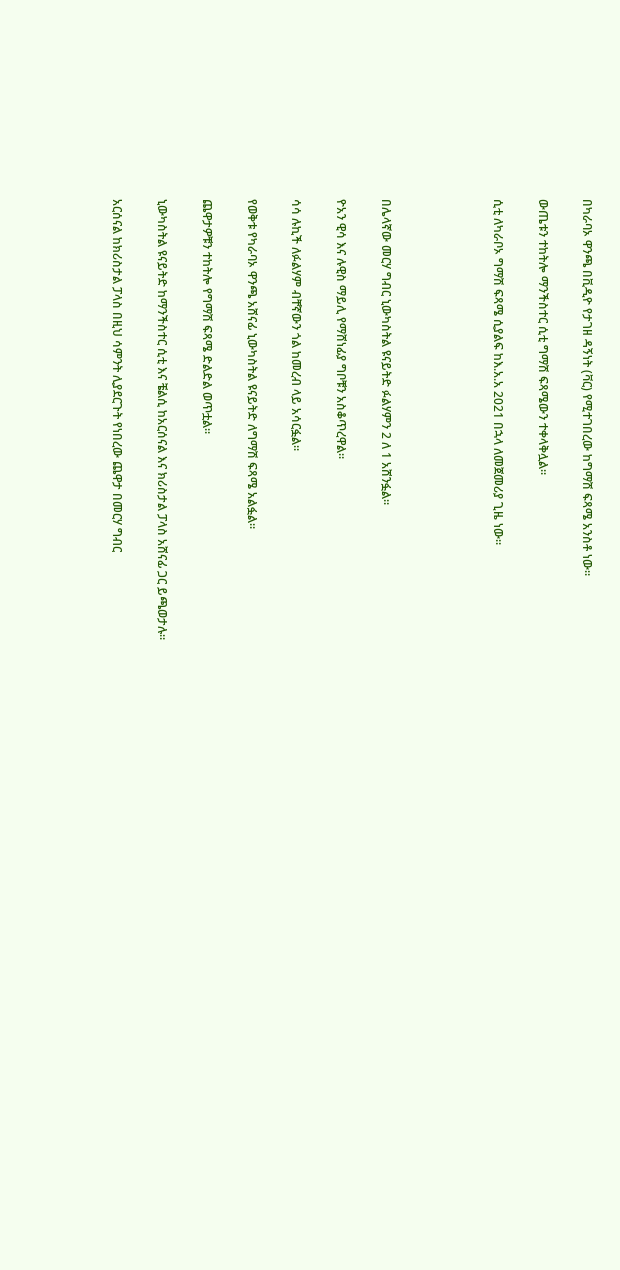በካራባኦ ዋንጫ በቪዲዮ የታገዘ ዳኝነት (ቫር) የሚተገበረው ከግማሽ ፍጻሜ አንስቶ ነው።

ውጤቱን ተከትሎ ማንችስተር ሲቲ ግማሽ ፍጻሜውን ተቀላቅሏል።

ሲቲ ለካራቦኦ ግማሽ ፍጻሜ ሲያልፍ ከእ.አ.አ 2021 በኋላ ለመጀመሪያ ጊዜ ነው።




በሌላኛው መርሃ ግብር ኒውካስትል ዩናይትድ ፉልሃምን 2 ለ 1 አሸንፏል።

ዮአን ዊሳ እና ሉዊስ ማይሊ የማሸነፊያ ግቦቹን አስቆጥረዋል።

ሳሳ ሉኪች ለፉልሃም ብቸኛውን ጎል ከመረብ ላይ አሳርፏል።

የወቅቱ የካራባኦ ዋንጫ አሸናፊ ኒውካስትል ዩናይትድ ለግማሽ ፍጻሜ አልፏል።

ጨዋታዎቹን ተከትሎ የግማሽ ፍጻሜ ድልድል ወጥቷል።

ኒውካስትል ዩናይትድ ከማንችስተር ሲቲ እና ቼልሲ ከአርሰናል እና ክሪስታል ፓላስ አሸናፊ ጋር ይጫወታሉ።

አርሰናል ከክሪስታል ፓላስ በዚህ ሳምንት ሊያደርጉት የነበረው ጨዋታ በመርሃ ግብር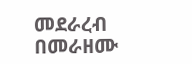መደራረብ በመራዘሙ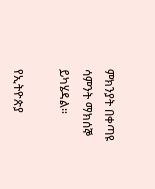ምክንያት በቀጣዩ ሳምንት ማክሰኞ ይካሄዳል።

የኢትዮጵያ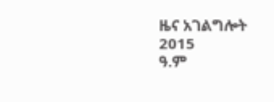ዜና አገልግሎት
2015
ዓ.ም